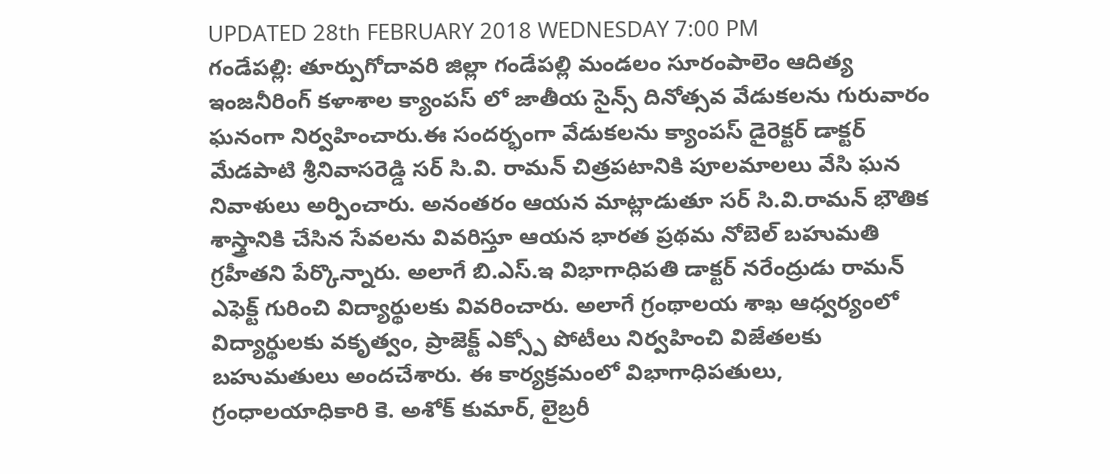UPDATED 28th FEBRUARY 2018 WEDNESDAY 7:00 PM
గండేపల్లి: తూర్పుగోదావరి జిల్లా గండేపల్లి మండలం సూరంపాలెం ఆదిత్య ఇంజనీరింగ్ కళాశాల క్యాంపస్ లో జాతీయ సైన్స్ దినోత్సవ వేడుకలను గురువారం ఘనంగా నిర్వహించారు.ఈ సందర్భంగా వేడుకలను క్యాంపస్ డైరెక్టర్ డాక్టర్ మేడపాటి శ్రీనివాసరెడ్డి సర్ సి.వి. రామన్ చిత్రపటానికి పూలమాలలు వేసి ఘన నివాళులు అర్పించారు. అనంతరం ఆయన మాట్లాడుతూ సర్ సి.వి.రామన్ భౌతిక శాస్త్రానికి చేసిన సేవలను వివరిస్తూ ఆయన భారత ప్రథమ నోబెల్ బహుమతి గ్రహీతని పేర్కొన్నారు. అలాగే బి.ఎస్.ఇ విభాగాధిపతి డాక్టర్ నరేంద్రుడు రామన్ ఎఫెక్ట్ గురించి విద్యార్థులకు వివరించారు. అలాగే గ్రంథాలయ శాఖ ఆధ్వర్యంలో విద్యార్థులకు వకృత్వం, ప్రాజెక్ట్ ఎక్స్పో పోటీలు నిర్వహించి విజేతలకు బహుమతులు అందచేశారు. ఈ కార్యక్రమంలో విభాగాధిపతులు, గ్రంధాలయాధికారి కె. అశోక్ కుమార్, లైబ్రరీ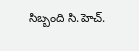సిబ్బంది సి.హెచ్.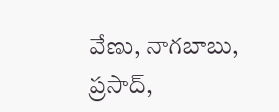వేణు, నాగబాబు, ప్రసాద్,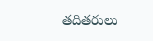తదితరులు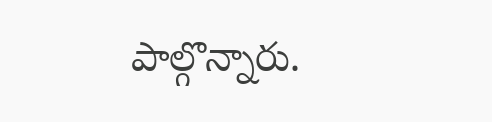పాల్గొన్నారు.